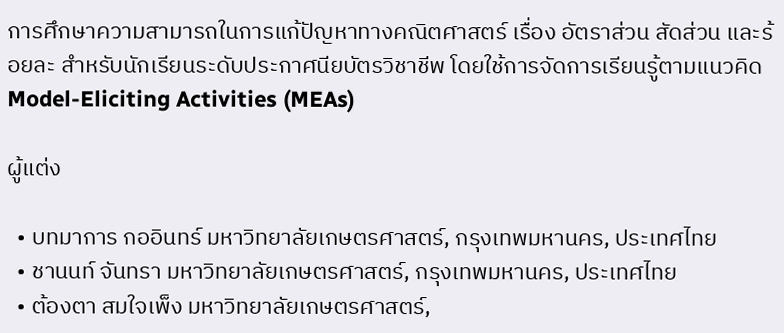การศึกษาความสามารถในการแก้ปัญหาทางคณิตศาสตร์ เรื่อง อัตราส่วน สัดส่วน และร้อยละ สำหรับนักเรียนระดับประกาศนียบัตรวิชาชีพ โดยใช้การจัดการเรียนรู้ตามแนวคิด Model-Eliciting Activities (MEAs)

ผู้แต่ง

  • บทมาการ กออินทร์ มหาวิทยาลัยเกษตรศาสตร์, กรุงเทพมหานคร, ประเทศไทย
  • ชานนท์ จันทรา มหาวิทยาลัยเกษตรศาสตร์, กรุงเทพมหานคร, ประเทศไทย
  • ต้องตา สมใจเพ็ง มหาวิทยาลัยเกษตรศาสตร์,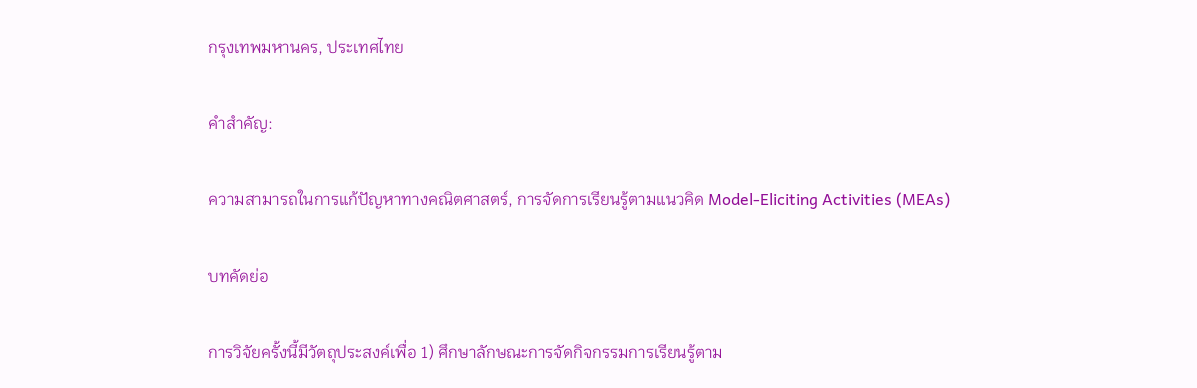กรุงเทพมหานคร, ประเทศไทย

คำสำคัญ:

ความสามารถในการแก้ปัญหาทางคณิตศาสตร์, การจัดการเรียนรู้ตามแนวคิด Model-Eliciting Activities (MEAs)

บทคัดย่อ

การวิจัยครั้งนี้มีวัตถุประสงค์เพื่อ 1) ศึกษาลักษณะการจัดกิจกรรมการเรียนรู้ตาม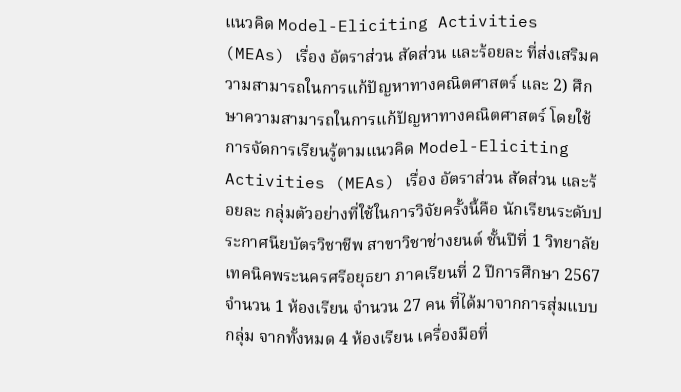แนวคิด Model-Eliciting Activities (MEAs) เรื่อง อัตราส่วน สัดส่วน และร้อยละ ที่ส่งเสริมความสามารถในการแก้ปัญหาทางคณิตศาสตร์ และ 2) ศึกษาความสามารถในการแก้ปัญหาทางคณิตศาสตร์ โดยใช้การจัดการเรียนรู้ตามแนวคิด Model-Eliciting Activities (MEAs) เรื่อง อัตราส่วน สัดส่วน และร้อยละ กลุ่มตัวอย่างที่ใช้ในการวิจัยครั้งนี้คือ นักเรียนระดับประกาศนียบัตรวิชาชีพ สาขาวิชาช่างยนต์ ชั้นปีที่ 1 วิทยาลัยเทคนิคพระนครศรีอยุธยา ภาคเรียนที่ 2 ปีการศึกษา 2567 จำนวน 1 ห้องเรียน จำนวน 27 คน ที่ได้มาจากการสุ่มแบบกลุ่ม จากทั้งหมด 4 ห้องเรียน เครื่องมือที่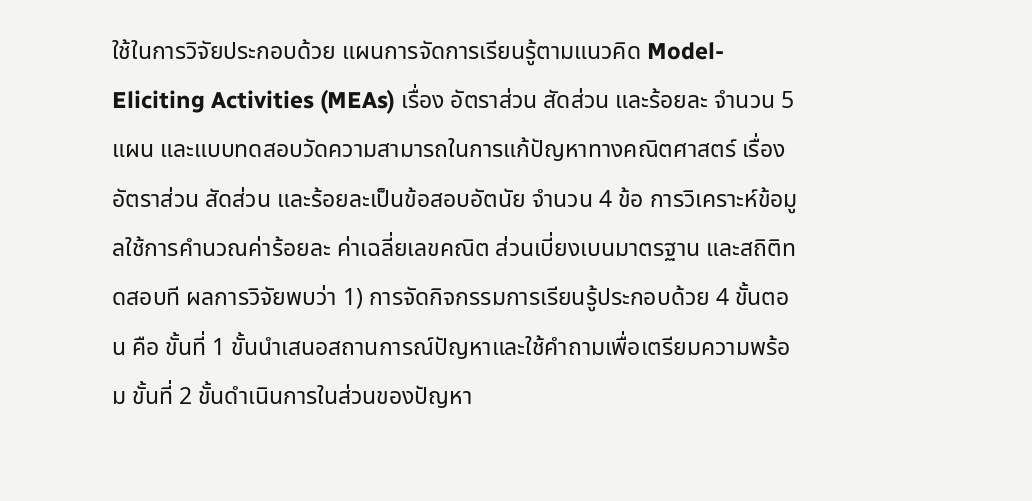ใช้ในการวิจัยประกอบด้วย แผนการจัดการเรียนรู้ตามแนวคิด Model-Eliciting Activities (MEAs) เรื่อง อัตราส่วน สัดส่วน และร้อยละ จำนวน 5 แผน และแบบทดสอบวัดความสามารถในการแก้ปัญหาทางคณิตศาสตร์ เรื่อง อัตราส่วน สัดส่วน และร้อยละเป็นข้อสอบอัตนัย จำนวน 4 ข้อ การวิเคราะห์ข้อมูลใช้การคำนวณค่าร้อยละ ค่าเฉลี่ยเลขคณิต ส่วนเบี่ยงเบนมาตรฐาน และสถิติทดสอบที ผลการวิจัยพบว่า 1) การจัดกิจกรรมการเรียนรู้ประกอบด้วย 4 ขั้นตอน คือ ขั้นที่ 1 ขั้นนำเสนอสถานการณ์ปัญหาและใช้คำถามเพื่อเตรียมความพร้อม ขั้นที่ 2 ขั้นดำเนินการในส่วนของปัญหา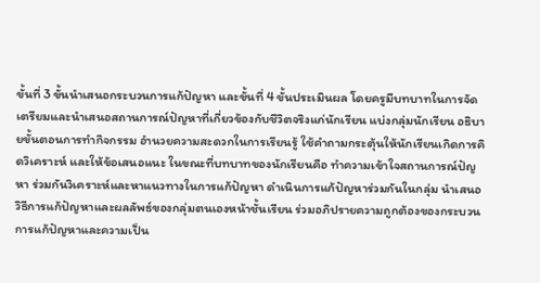ขั้นที่ 3 ขั้นนำเสนอกระบวนการแก้ปัญหา และขั้นที่ 4 ขั้นประเมินผล โดยครูมีบทบาทในการจัดเตรียมและนำเสนอสถานการณ์ปัญหาที่เกี่ยวข้องกับชีวิตจริงแก่นักเรียน แบ่งกลุ่มนักเรียน อธิบายขั้นตอนการทำกิจกรรม อำนวยความสะดวกในการเรียนรู้ ใช้คำถามกระตุ้นให้นักเรียนเกิดการคิดวิเคราะห์ และให้ข้อเสนอแนะ ในขณะที่บทบาทของนักเรียนคือ ทำความเข้าใจสถานการณ์ปัญหา ร่วมกันวิเคราะห์และหาแนวทางในการแก้ปัญหา ดำเนินการแก้ปัญหาร่วมกันในกลุ่ม นำเสนอวิธีการแก้ปัญหาและผลลัพธ์ของกลุ่มตนเองหน้าชั้นเรียน ร่วมอภิปรายความถูกต้องของกระบวนการแก้ปัญหาและความเป็น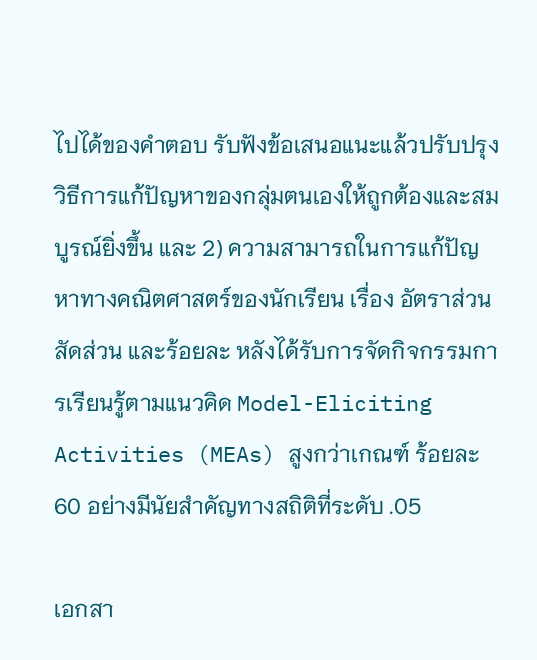ไปได้ของคำตอบ รับฟังข้อเสนอแนะแล้วปรับปรุงวิธีการแก้ปัญหาของกลุ่มตนเองให้ถูกต้องและสมบูรณ์ยิ่งขึ้น และ 2) ความสามารถในการแก้ปัญหาทางคณิตศาสตร์ของนักเรียน เรื่อง อัตราส่วน สัดส่วน และร้อยละ หลังได้รับการจัดกิจกรรมการเรียนรู้ตามแนวคิด Model-Eliciting Activities (MEAs) สูงกว่าเกณฑ์ ร้อยละ 60 อย่างมีนัยสำคัญทางสถิติที่ระดับ .05

เอกสา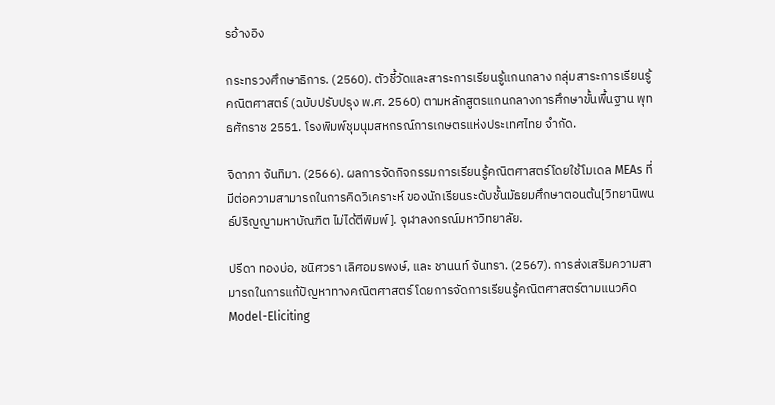รอ้างอิง

กระทรวงศึกษาธิการ. (2560). ตัวชี้วัดและสาระการเรียนรู้แกนกลาง กลุ่มสาระการเรียนรู้คณิตศาสตร์ (ฉบับปรับปรุง พ.ศ. 2560) ตามหลักสูตรแกนกลางการศึกษาขั้นพื้นฐาน พุทธศักราช 2551. โรงพิมพ์ชุมนุมสหกรณ์การเกษตรแห่งประเทศไทย จำกัด.

จิดาภา จันทิมา. (2566). ผลการจัดกิจกรรมการเรียนรู้คณิตศาสตร์โดยใช้โมเดล MEAs ที่มีต่อความสามารถในการคิดวิเคราะห์ ของนักเรียนระดับชั้นมัธยมศึกษาตอนต้น[วิทยานิพนธ์ปริญญามหาบัณฑิต ไม่ได้ตีพิมพ์]. จุฬาลงกรณ์มหาวิทยาลัย.

ปรีดา ทองบ่อ, ชนิศวรา เลิศอมรพงษ์, และ ชานนท์ จันทรา. (2567). การส่งเสริมความสามารถในการแก้ปัญหาทางคณิตศาสตร์ โดยการจัดการเรียนรู้คณิตศาสตร์ตามแนวคิด Model-Eliciting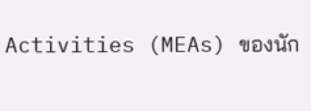Activities (MEAs) ของนัก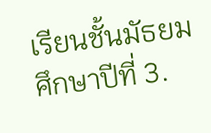เรียนชั้นมัธยมศึกษาปีที่ 3.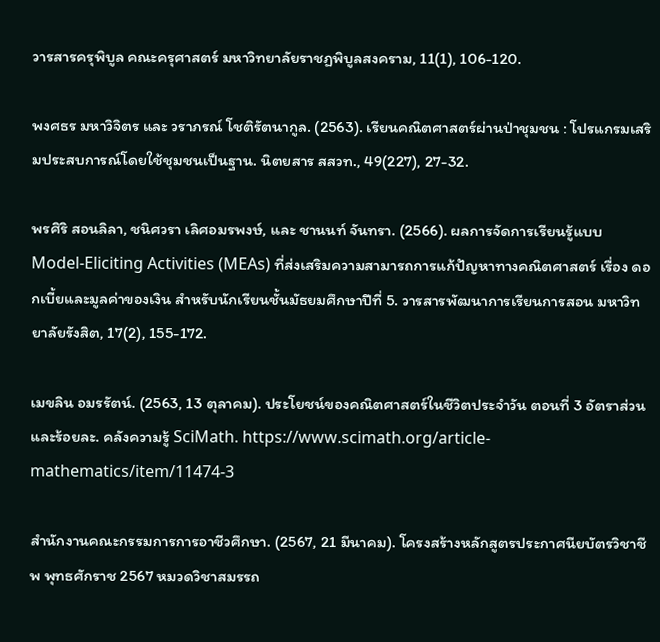วารสารครุพิบูล คณะครุศาสตร์ มหาวิทยาลัยราชฏพิบูลสงคราม, 11(1), 106-120.

พงศธร มหาวิจิตร และ วราภรณ์ โชติรัตนากูล. (2563). เรียนคณิตศาสตร์ผ่านป่าชุมชน : โปรแกรมเสริมประสบการณ์โดยใช้ชุมชนเป็นฐาน. นิตยสาร สสวท., 49(227), 27-32.

พรศิริ สอนลิลา, ชนิศวรา เลิศอมรพงษ์, และ ชานนท์ จันทรา. (2566). ผลการจัดการเรียนรู้แบบ Model-Eliciting Activities (MEAs) ที่ส่งเสริมความสามารถการแก้ปัญหาทางคณิตศาสตร์ เรื่อง ดอกเบี้ยและมูลค่าของเงิน สำหรับนักเรียนชั้นมัธยมศึกษาปีที่ 5. วารสารพัฒนาการเรียนการสอน มหาวิทยาลัยรังสิต, 17(2), 155-172.

เมขลิน อมรรัตน์. (2563, 13 ตุลาคม). ประโยชน์ของคณิตศาสตร์ในชีวิตประจำวัน ตอนที่ 3 อัตราส่วนและร้อยละ. คลังความรู้ SciMath. https://www.scimath.org/article-mathematics/item/11474-3

สำนักงานคณะกรรมการการอาชีวศึกษา. (2567, 21 มีนาคม). โครงสร้างหลักสูตรประกาศนียบัตรวิชาชีพ พุทธศักราช 2567 หมวดวิชาสมรรถ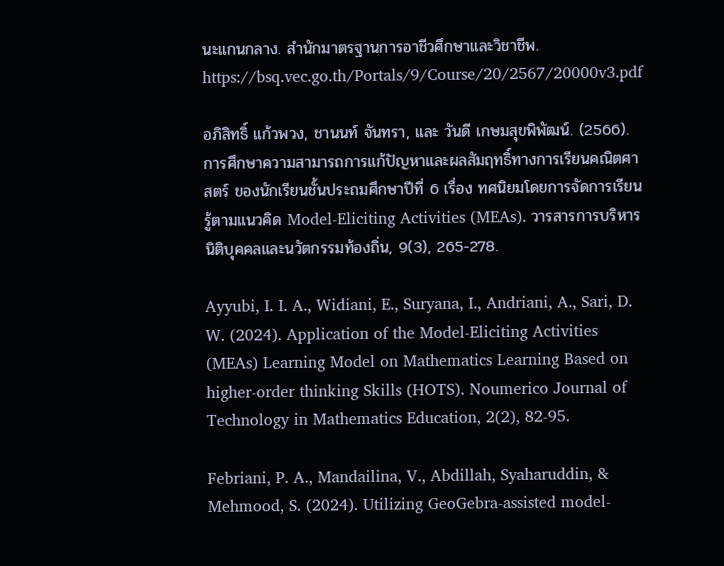นะแกนกลาง. สำนักมาตรฐานการอาชีวศึกษาและวิชาชีพ. https://bsq.vec.go.th/Portals/9/Course/20/2567/20000v3.pdf

อภิสิทธิ์ แก้วพวง, ชานนท์ จันทรา, และ วันดี เกษมสุขพิพัฒน์. (2566). การศึกษาความสามารถการแก้ปัญหาและผลสัมฤทธิ์ทางการเรียนคณิตศาสตร์ ของนักเรียนชั้นประถมศึกษาปีที่ 6 เรื่อง ทศนิยมโดยการจัดการเรียนรู้ตามแนวคิด Model-Eliciting Activities (MEAs). วารสารการบริหารนิติบุคคลและนวัตกรรมท้องถิ่น, 9(3), 265-278.

Ayyubi, I. I. A., Widiani, E., Suryana, I., Andriani, A., Sari, D. W. (2024). Application of the Model-Eliciting Activities (MEAs) Learning Model on Mathematics Learning Based on higher-order thinking Skills (HOTS). Noumerico Journal of Technology in Mathematics Education, 2(2), 82-95.

Febriani, P. A., Mandailina, V., Abdillah, Syaharuddin, & Mehmood, S. (2024). Utilizing GeoGebra-assisted model-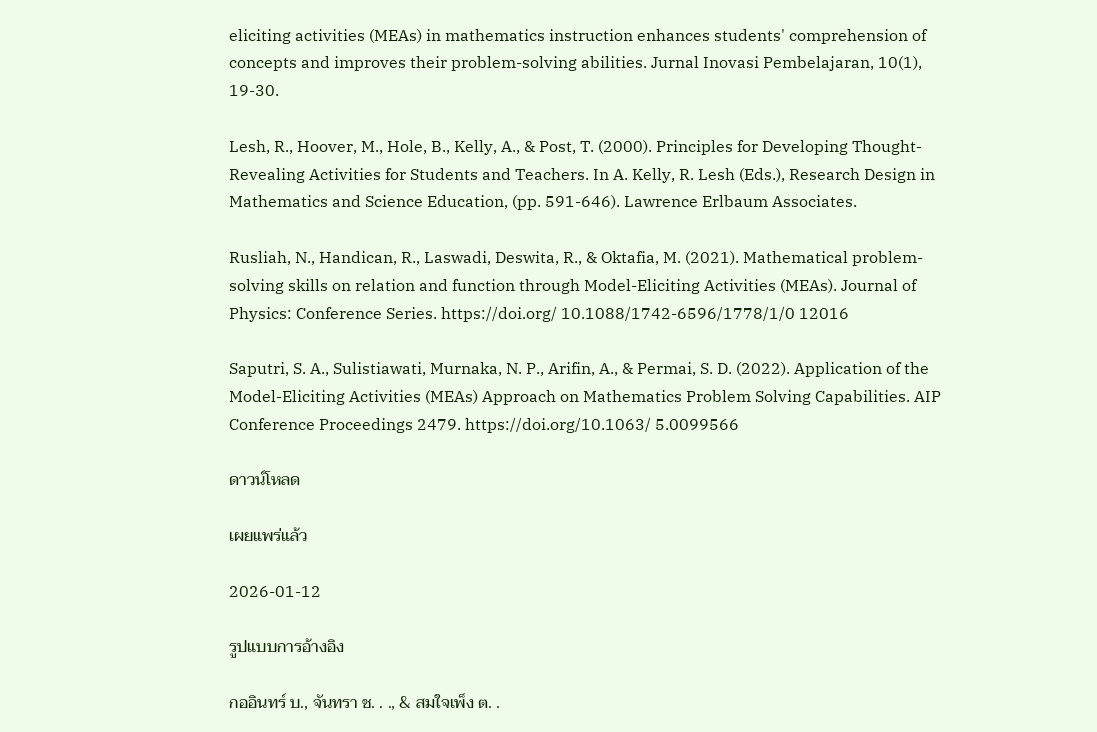eliciting activities (MEAs) in mathematics instruction enhances students' comprehension of concepts and improves their problem-solving abilities. Jurnal Inovasi Pembelajaran, 10(1), 19-30.

Lesh, R., Hoover, M., Hole, B., Kelly, A., & Post, T. (2000). Principles for Developing Thought- Revealing Activities for Students and Teachers. In A. Kelly, R. Lesh (Eds.), Research Design in Mathematics and Science Education, (pp. 591-646). Lawrence Erlbaum Associates.

Rusliah, N., Handican, R., Laswadi, Deswita, R., & Oktafia, M. (2021). Mathematical problem-solving skills on relation and function through Model-Eliciting Activities (MEAs). Journal of Physics: Conference Series. https://doi.org/ 10.1088/1742-6596/1778/1/0 12016

Saputri, S. A., Sulistiawati, Murnaka, N. P., Arifin, A., & Permai, S. D. (2022). Application of the Model-Eliciting Activities (MEAs) Approach on Mathematics Problem Solving Capabilities. AIP Conference Proceedings 2479. https://doi.org/10.1063/ 5.0099566

ดาวน์โหลด

เผยแพร่แล้ว

2026-01-12

รูปแบบการอ้างอิง

กออินทร์ บ., จันทรา ช. . ., & สมใจเพ็ง ต. .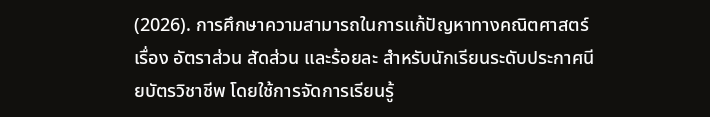(2026). การศึกษาความสามารถในการแก้ปัญหาทางคณิตศาสตร์ เรื่อง อัตราส่วน สัดส่วน และร้อยละ สำหรับนักเรียนระดับประกาศนียบัตรวิชาชีพ โดยใช้การจัดการเรียนรู้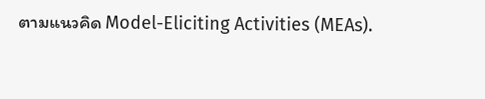ตามแนวคิด Model-Eliciting Activities (MEAs).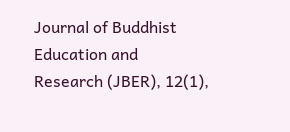Journal of Buddhist Education and Research (JBER), 12(1),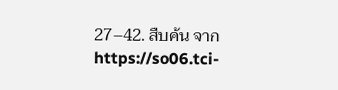27–42. สืบค้น จาก https://so06.tci-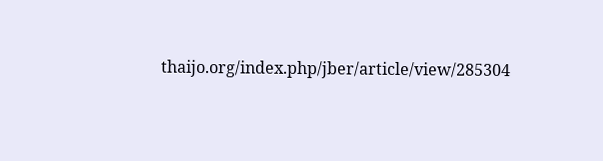thaijo.org/index.php/jber/article/view/285304